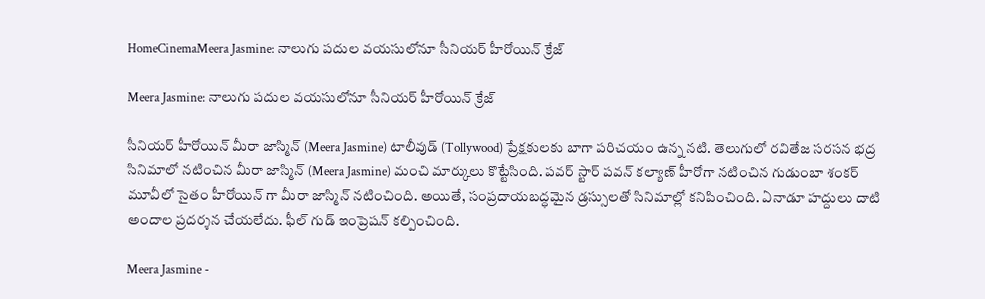HomeCinemaMeera Jasmine: నాలుగు పదుల వయసులోనూ సీనియర్ హీరోయిన్ క్రేజ్

Meera Jasmine: నాలుగు పదుల వయసులోనూ సీనియర్ హీరోయిన్ క్రేజ్

సీనియర్ హీరోయిన్ మీరా జాస్మిన్ (Meera Jasmine) టాలీవుడ్ (Tollywood) ప్రేక్షకులకు బాగా పరిచయం ఉన్న నటి. తెలుగులో రవితేజ సరసన భద్ర సినిమాలో నటించిన మీరా జాస్మిన్ (Meera Jasmine) మంచి మార్కులు కొట్టేసింది. పవర్ స్టార్ పవన్ కల్యాణ్ హీరోగా నటించిన గుడుంబా శంకర్ మూవీలో సైతం హీరోయిన్ గా మీరా జాస్మిన్ నటించింది. అయితే, సంప్రదాయబద్ధమైన డ్రస్సులతో సినిమాల్లో కనిపించింది. ఏనాడూ హద్దులు దాటి అందాల ప్రదర్శన చేయలేదు. ఫీల్ గుడ్ ఇంప్రెషన్ కల్పించింది.

Meera Jasmine -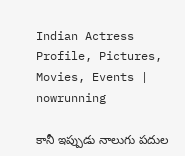Indian Actress Profile, Pictures, Movies, Events |  nowrunning

కానీ ఇప్పుడు నాలుగు పదుల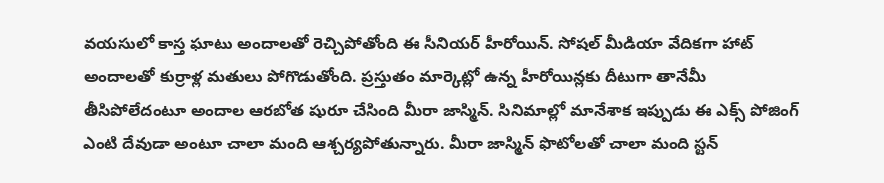వయసులో కాస్త ఘాటు అందాలతో రెచ్చిపోతోంది ఈ సీనియర్ హీరోయిన్. సోషల్ మీడియా వేదికగా హాట్ అందాలతో కుర్రాళ్ల మతులు పోగొడుతోంది. ప్రస్తుతం మార్కెట్లో ఉన్న హీరోయిన్లకు దీటుగా తానేమీ తీసిపోలేదంటూ అందాల ఆరబోత షురూ చేసింది మీరా జాస్మిన్. సినిమాల్లో మానేశాక ఇప్పుడు ఈ ఎక్స్ పోజింగ్ ఎంటి దేవుడా అంటూ చాలా మంది ఆశ్చర్యపోతున్నారు. మీరా జాస్మిన్ ఫొటోలతో చాలా మంది స్టన్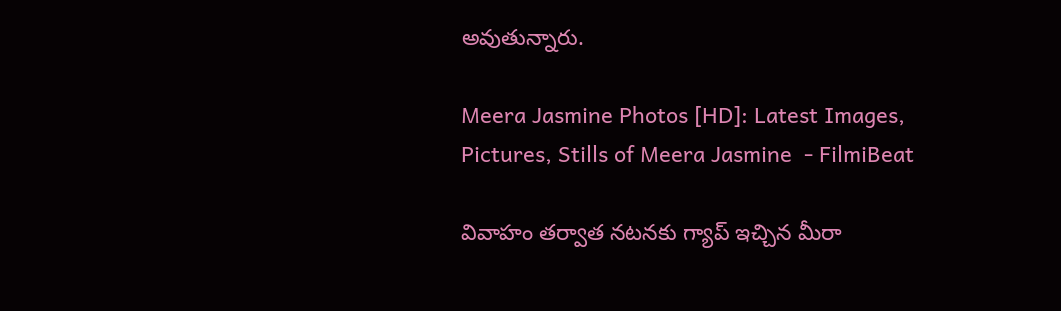అవుతున్నారు.

Meera Jasmine Photos [HD]: Latest Images, Pictures, Stills of Meera Jasmine  - FilmiBeat

వివాహం తర్వాత నటనకు గ్యాప్ ఇచ్చిన మీరా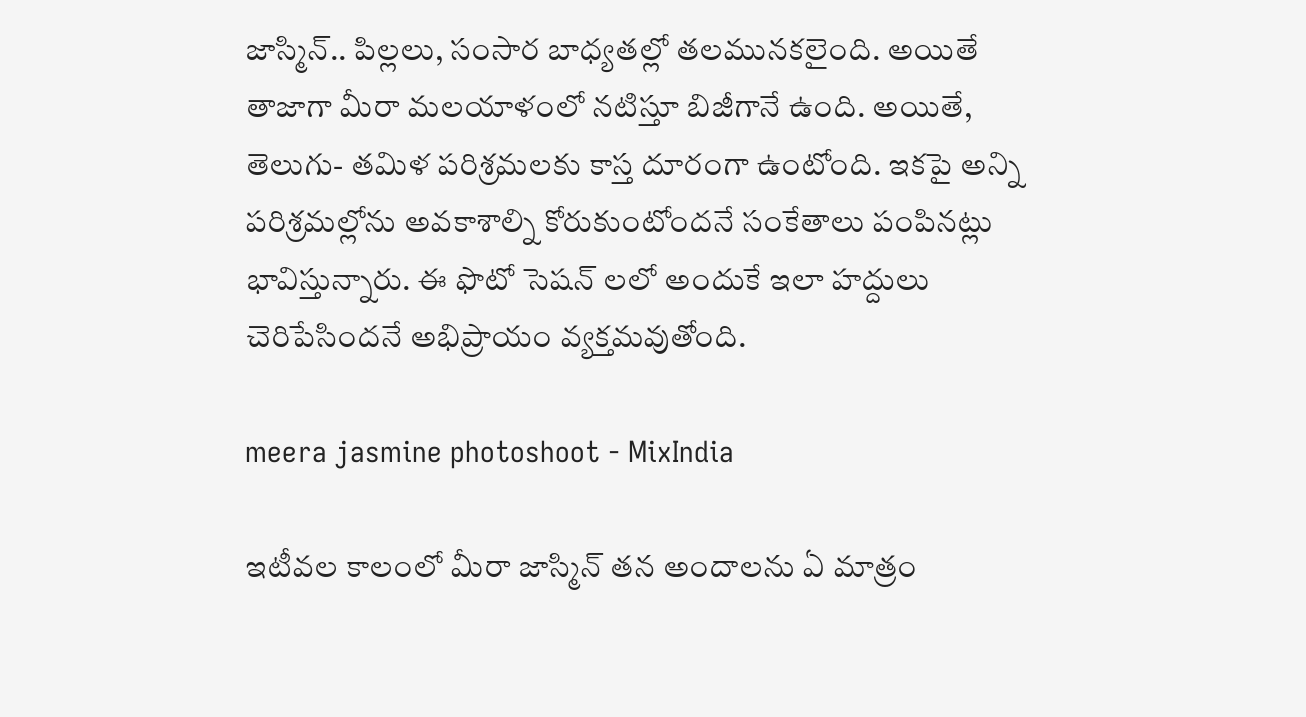జాస్మిన్.. పిల్లలు, సంసార బాధ్యతల్లో తలమునకలైంది. అయితే తాజాగా మీరా మలయాళంలో నటిస్తూ బిజీగానే ఉంది. అయితే, తెలుగు- తమిళ పరిశ్రమలకు కాస్త దూరంగా ఉంటోంది. ఇకపై అన్ని పరిశ్రమల్లోను అవకాశాల్ని కోరుకుంటోందనే సంకేతాలు పంపినట్లు భావిస్తున్నారు. ఈ ఫొటో సెషన్ లలో అందుకే ఇలా హద్దులు చెరిపేసిందనే అభిప్రాయం వ్యక్తమవుతోంది.

meera jasmine photoshoot - MixIndia

ఇటీవల కాలంలో మీరా జాస్మిన్ తన అందాలను ఏ మాత్రం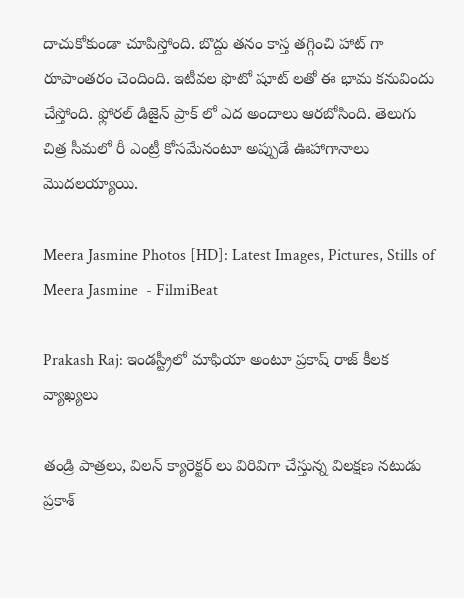దాచుకోకుండా చూపిస్తోంది. బొద్దు తనం కాస్త తగ్గించి హాట్ గా రూపాంతరం చెందింది. ఇటీవల ఫొటో షూట్ లతో ఈ భామ కనువిందు చేస్తోంది. ఫ్లోరల్ డిజైన్ ప్రాక్ లో ఎద అందాలు ఆరబోసింది. తెలుగు చిత్ర సీమలో రీ ఎంట్రీ కోసమేనంటూ అప్పుడే ఊహాగానాలు మొదలయ్యాయి.

Meera Jasmine Photos [HD]: Latest Images, Pictures, Stills of Meera Jasmine  - FilmiBeat

Prakash Raj: ఇండస్ట్రీలో మాఫియా అంటూ ప్రకాష్ రాజ్ కీలక వ్యాఖ్యలు

తండ్రి పాత్రలు, విలన్ క్యారెక్టర్ లు విరివిగా చేస్తున్న విలక్షణ నటుడు ప్రకాశ్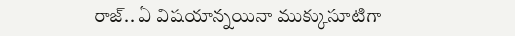రాజ్.. ఏ విషయాన్నయినా ముక్కుసూటిగా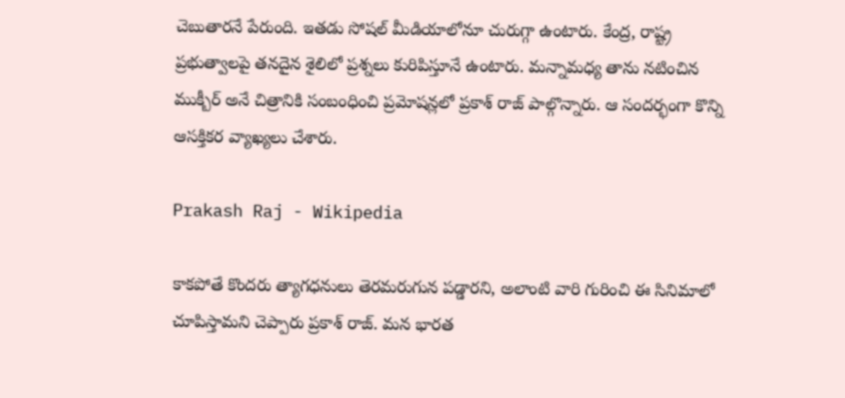చెబుతారనే పేరుంది. ఇతడు సోషల్ మీడియాలోనూ చురుగ్గా ఉంటారు. కేంద్ర, రాష్ట్ర ప్రభుత్వాలపై తనదైన శైలిలో ప్రశ్నలు కురిపిస్తూనే ఉంటారు. మన్నామధ్య తాను నటించిన ముక్బీర్ అనే చిత్రానికి సంబంధించి ప్రమోషన్లలో ప్రకాశ్ రాజ్ పాల్గొన్నారు. ఆ సందర్భంగా కొన్ని ఆసక్తికర వ్యాఖ్యలు చేశారు.

Prakash Raj - Wikipedia

కాకపోతే కొందరు త్యాగధనులు తెరమరుగున పడ్డారని, అలాంటి వారి గురించి ఈ సినిమాలో చూపిస్తామని చెప్పారు ప్రకాశ్ రాజ్. మన భారత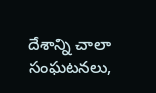దేశాన్ని చాలా సంఘటనలు,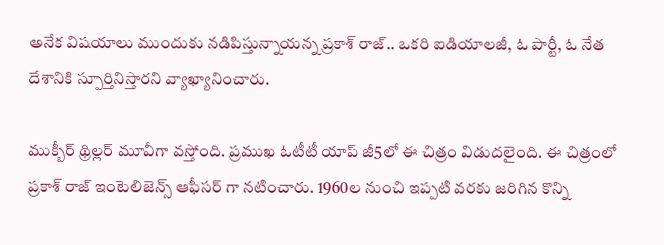అనేక విషయాలు ముందుకు నడిపిస్తున్నాయన్న ప్రకాశ్ రాజ్.. ఒకరి ఐడియాలజీ, ఓ పార్టీ, ఓ నేత దేశానికి స్పూర్తినిస్తారని వ్యాఖ్యానించారు.

ముక్బీర్ థ్రిల్లర్ మూవీగా వస్తోంది. ప్రముఖ ఓటీటీ యాప్ జీ5లో ఈ చిత్రం విడుదలైంది. ఈ చిత్రంలో ప్రకాశ్ రాజ్ ఇంటెలిజెన్స్ ఆఫీసర్ గా నటించారు. 1960ల నుంచి ఇప్పటి వరకు జరిగిన కొన్ని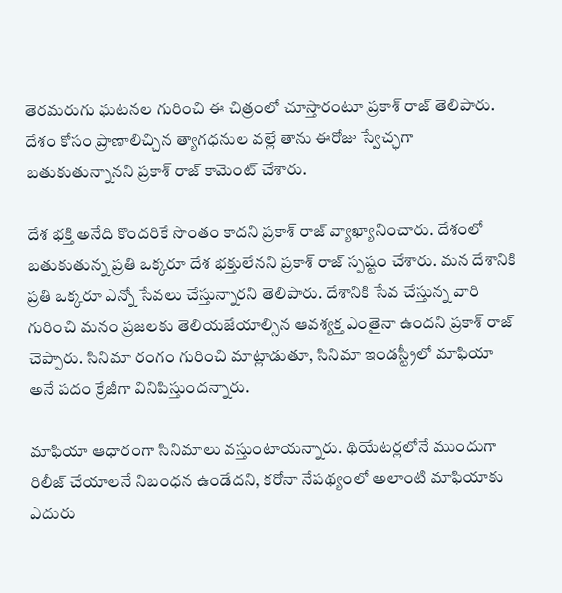తెరమరుగు ఘటనల గురించి ఈ చిత్రంలో చూస్తారంటూ ప్రకాశ్ రాజ్ తెలిపారు. దేశం కోసం ప్రాణాలిచ్చిన త్యాగధనుల వల్లే తాను ఈరోజు స్వేచ్ఛగా బతుకుతున్నానని ప్రకాశ్ రాజ్ కామెంట్ చేశారు.

దేశ భక్తి అనేది కొందరికే సొంతం కాదని ప్రకాశ్ రాజ్ వ్యాఖ్యానించారు. దేశంలో బతుకుతున్న ప్రతి ఒక్కరూ దేశ భక్తులేనని ప్రకాశ్ రాజ్ స్పష్టం చేశారు. మన దేశానికి ప్రతి ఒక్కరూ ఎన్నో సేవలు చేస్తున్నారని తెలిపారు. దేశానికి సేవ చేస్తున్న వారి గురించి మనం ప్రజలకు తెలియజేయాల్సిన ఆవశ్యక్త ఎంతైనా ఉందని ప్రకాశ్ రాజ్ చెప్పారు. సినిమా రంగం గురించి మాట్లాడుతూ, సినిమా ఇండస్ట్రీలో మాఫియా అనే పదం క్రేజీగా వినిపిస్తుందన్నారు.

మాఫియా ఆధారంగా సినిమాలు వస్తుంటాయన్నారు. థియేటర్లలోనే ముందుగా రిలీజ్ చేయాలనే నిబంధన ఉండేదని, కరోనా నేపథ్యంలో అలాంటి మాఫియాకు ఎదురు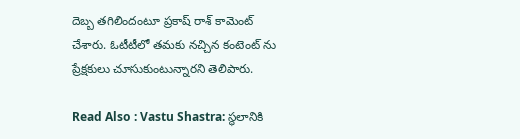దెబ్బ తగిలిందంటూ ప్రకాష్ రాశ్ కామెంట్ చేశారు. ఓటీటీలో తమకు నచ్చిన కంటెంట్ ను ప్రేక్షకులు చూసుకుంటున్నారని తెలిపారు.

Read Also : Vastu Shastra: స్థలానికి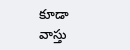కూడా వాస్తు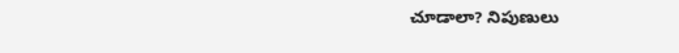చూడాలా? నిపుణులు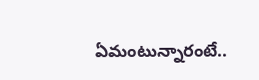ఏమంటున్నారంటే..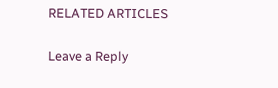RELATED ARTICLES

Leave a Reply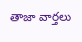తాజా వార్తలు